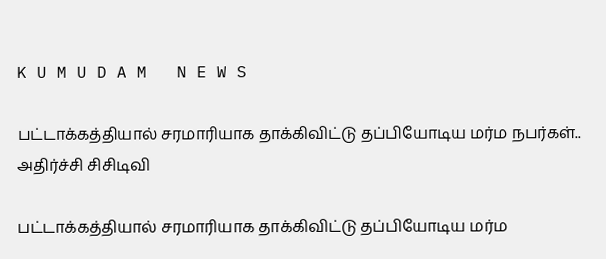K U M U D A M   N E W S

பட்டாக்கத்தியால் சரமாரியாக தாக்கிவிட்டு தப்பியோடிய மர்ம நபர்கள்.. அதிர்ச்சி சிசிடிவி

பட்டாக்கத்தியால் சரமாரியாக தாக்கிவிட்டு தப்பியோடிய மர்ம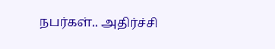நபர்கள்.. அதிர்ச்சி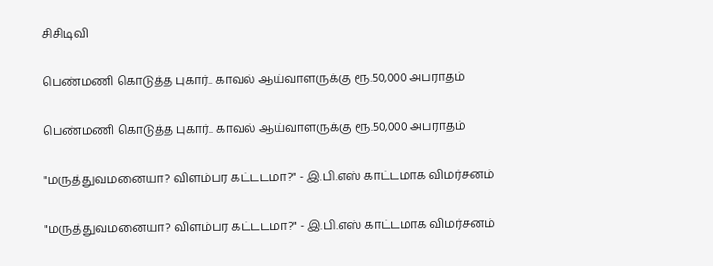சிசிடிவி

பெண்மணி கொடுத்த புகார்.. காவல் ஆய்வாளருக்கு ரூ.50,000 அபராதம்

பெண்மணி கொடுத்த புகார்.. காவல் ஆய்வாளருக்கு ரூ.50,000 அபராதம்

"மருத்துவமனையா? விளம்பர கட்டடமா?" - இ.பி.எஸ் காட்டமாக விமர்சனம்

"மருத்துவமனையா? விளம்பர கட்டடமா?" - இ.பி.எஸ் காட்டமாக விமர்சனம்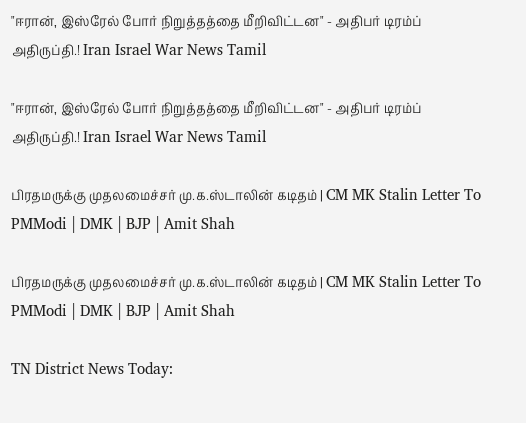"ஈரான், இஸ்ரேல் போர் நிறுத்தத்தை மீறிவிட்டன" - அதிபர் டிரம்ப் அதிருப்தி.! Iran Israel War News Tamil

"ஈரான், இஸ்ரேல் போர் நிறுத்தத்தை மீறிவிட்டன" - அதிபர் டிரம்ப் அதிருப்தி.! Iran Israel War News Tamil

பிரதமருக்கு முதலமைச்சர் மு.க.ஸ்டாலின் கடிதம் | CM MK Stalin Letter To PMModi | DMK | BJP | Amit Shah

பிரதமருக்கு முதலமைச்சர் மு.க.ஸ்டாலின் கடிதம் | CM MK Stalin Letter To PMModi | DMK | BJP | Amit Shah

TN District News Today: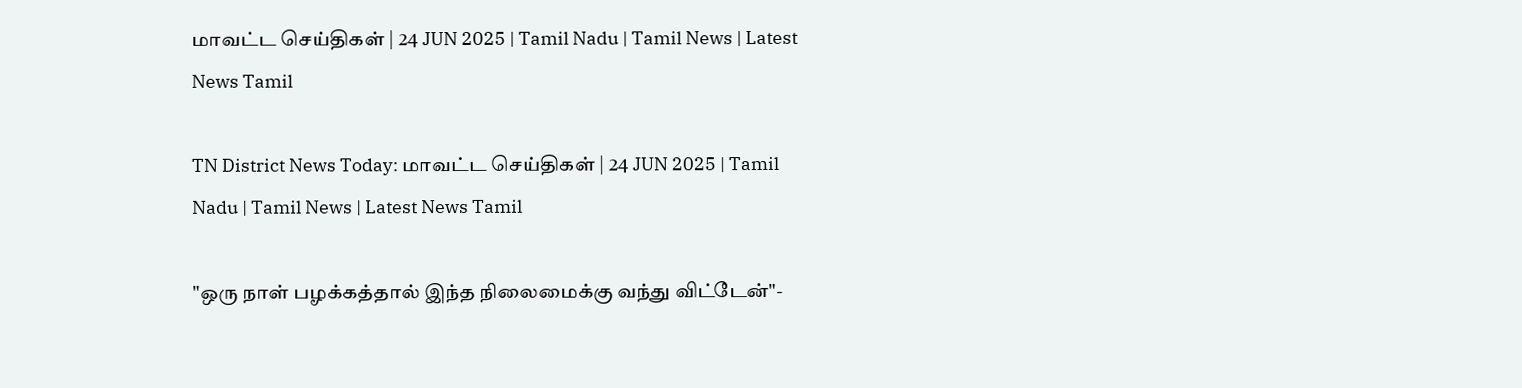மாவட்ட செய்திகள் | 24 JUN 2025 | Tamil Nadu | Tamil News | Latest News Tamil

TN District News Today: மாவட்ட செய்திகள் | 24 JUN 2025 | Tamil Nadu | Tamil News | Latest News Tamil

"ஒரு நாள் பழக்கத்தால் இந்த நிலைமைக்கு வந்து விட்டேன்"-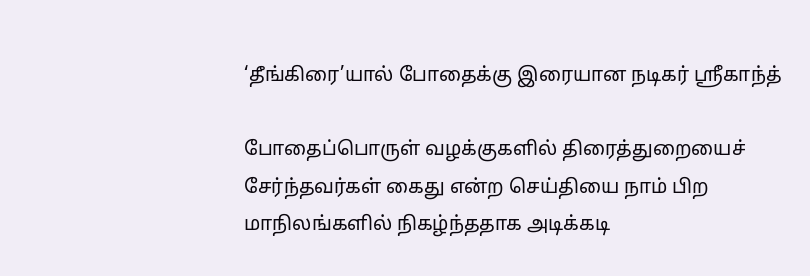‘தீங்கிரை’யால் போதைக்கு இரையான நடிகர் ஸ்ரீகாந்த்

போதைப்பொருள் வழக்குகளில் திரைத்துறையைச் சேர்ந்தவர்கள் கைது என்ற செய்தியை நாம் பிற மாநிலங்களில் நிகழ்ந்ததாக அடிக்கடி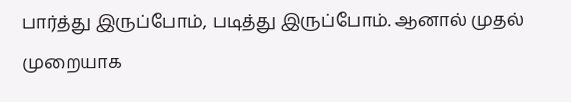பார்த்து இருப்போம், படித்து இருப்போம். ஆனால் முதல் முறையாக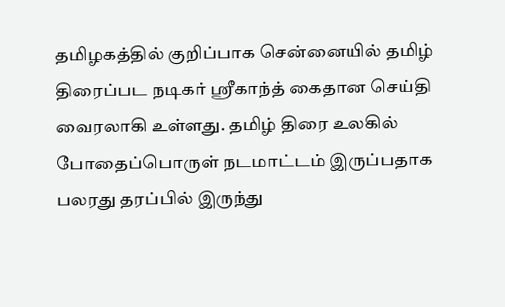தமிழகத்தில் குறிப்பாக சென்னையில் தமிழ் திரைப்பட நடிகர் ஸ்ரீகாந்த் கைதான செய்தி வைரலாகி உள்ளது. தமிழ் திரை உலகில் போதைப்பொருள் நடமாட்டம் இருப்பதாக பலரது தரப்பில் இருந்து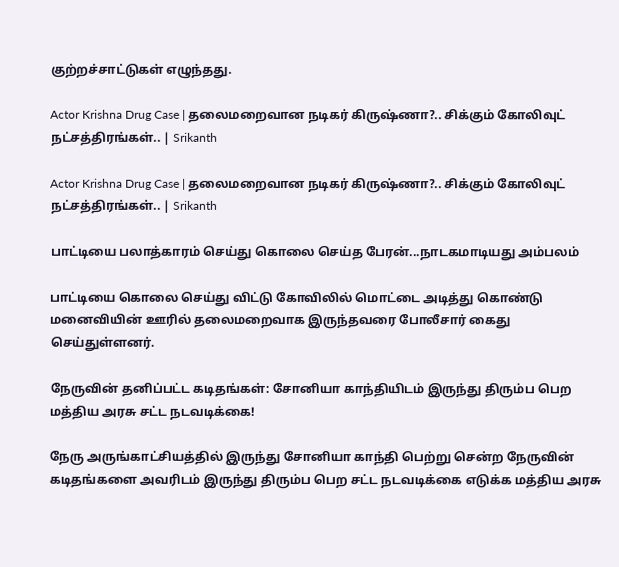குற்றச்சாட்டுகள் எழுந்தது.

Actor Krishna Drug Case | தலைமறைவான நடிகர் கிருஷ்ணா?.. சிக்கும் கோலிவுட் நட்சத்திரங்கள்.. | Srikanth

Actor Krishna Drug Case | தலைமறைவான நடிகர் கிருஷ்ணா?.. சிக்கும் கோலிவுட் நட்சத்திரங்கள்.. | Srikanth

பாட்டியை பலாத்காரம் செய்து கொலை செய்த பேரன்...நாடகமாடியது அம்பலம்

பாட்டியை கொலை செய்து விட்டு கோவிலில் மொட்டை அடித்து கொண்டு மனைவியின் ஊரில் தலைமறைவாக இருந்தவரை போலீசார் கைது செய்துள்ளனர்.

நேருவின் தனிப்பட்ட கடிதங்கள்: சோனியா காந்தியிடம் இருந்து திரும்ப பெற மத்திய அரசு சட்ட நடவடிக்கை!

நேரு அருங்காட்சியத்தில் இருந்து சோனியா காந்தி பெற்று சென்ற நேருவின் கடிதங்களை அவரிடம் இருந்து திரும்ப பெற சட்ட நடவடிக்கை எடுக்க மத்திய அரசு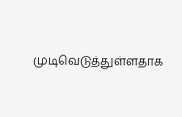முடிவெடுத்துள்ளதாக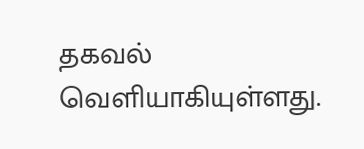தகவல் வெளியாகியுள்ளது.